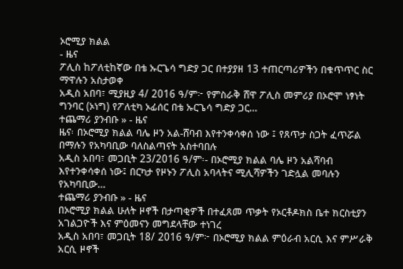ኦሮሚያ ክልል
- ዜና
ፖሊስ ከፖለቲከኛው በቴ ኡርጌሳ ግድያ ጋር በተያያዘ 13 ተጠርጣሪዎችን በቁጥጥር ስር ማዋሉን አስታወቀ
አዲስ አበባ፣ ሚያዚያ 4/ 2016 ዓ/ም፦ የምስራቅ ሸዋ ፖሊስ መምሪያ በኦሮሞ ነፃነት ግንባር (ኦነግ) የፖለቲካ ኦፊሰር በቴ ኡርጌሳ ግድያ ጋር…
ተጨማሪ ያንብቡ » - ዜና
ዜና፡ በኦሮሚያ ክልል ባሌ ዞን አል-ሸባብ እየተንቀሳቀሰ ነው ፤ የጸጥታ ስጋት ፈጥሯል በማሉን የአካባቢው ባለስልጣናት አስተባበሉ
አዲስ አበባ፣ መጋቢት 23/2016 ዓ/ም፡- በኦሮሚያ ክልል ባሌ ዞን አልሻባብ እየተንቀሳቀሰ ነው፤ በርካታ የዞኑን ፖሊስ አባላትና ሚሊሻዎችን ገድሏል መባሉን የአካባቢው…
ተጨማሪ ያንብቡ » - ዜና
በኦሮሚያ ክልል ሁለት ዞኖች በታጣቂዎች በተፈጸመ ጥቃት የኦርቶዶክስ ቤተ ክርስቲያን አገልጋዮች እና ምዕመናን መግደላቸው ተነገረ
አዲስ አበባ፣ መጋቢት 18/ 2016 ዓ/ም፦ በኦሮሚያ ክልል ምዕራብ አርሲ እና ምሥራቅ አርሲ ዞኖች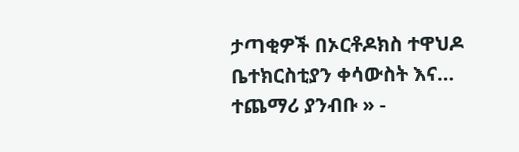ታጣቂዎች በኦርቶዶክስ ተዋህዶ ቤተክርስቲያን ቀሳውስት እና…
ተጨማሪ ያንብቡ » -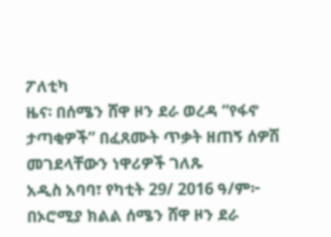ፖለቲካ
ዜና፡ በሰሜን ሸዋ ዞን ደራ ወረዳ “የፋኖ ታጣቂዎች” በፈጸሙት ጥቃት ዘጠኝ ሰዎሽ መገደላቸውን ነዋሪዎች ገለጹ
አዲስ አባባ፣ የካቲት 29/ 2016 ዓ/ም፦ በኦሮሚያ ክልል ሰሜን ሸዋ ዞን ደራ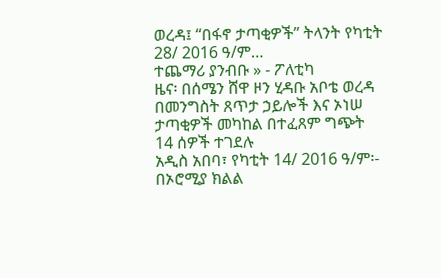ወረዳ፤ “በፋኖ ታጣቂዎች” ትላንት የካቲት 28/ 2016 ዓ/ም…
ተጨማሪ ያንብቡ » - ፖለቲካ
ዜና፡ በሰሜን ሸዋ ዞን ሂዳቡ አቦቴ ወረዳ በመንግስት ጸጥታ ኃይሎች እና ኦነሠ ታጣቂዎች መካከል በተፈጸም ግጭት 14 ሰዎች ተገደሉ
አዲስ አበባ፣ የካቲት 14/ 2016 ዓ/ም፡- በኦሮሚያ ክልል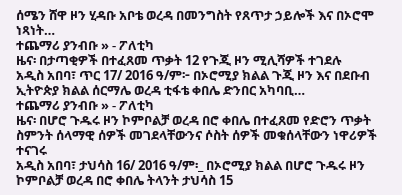ሰሜን ሸዋ ዞን ሂዳቡ አቦቴ ወረዳ በመንግስት የጸጥታ ኃይሎች እና በኦሮሞ ነጻነት…
ተጨማሪ ያንብቡ » - ፖለቲካ
ዜና፡ በታጣቂዎች በተፈጸመ ጥቃት 12 የጉጂ ዞን ሚሊሻዎች ተገደሉ
አዲስ አበባ፣ ጥር 17/ 2016 ዓ/ም፦ በኦሮሚያ ክልል ጉጂ ዞን እና በደቡብ ኢትዮጵያ ክልል ሰርማሌ ወረዳ ቲፋቴ ቀበሌ ድንበር አካባቢ…
ተጨማሪ ያንብቡ » - ፖለቲካ
ዜና፡ በሆሮ ጉዱሩ ዞን ኮምቦልቻ ወረዳ በሮ ቀበሌ በተፈጸመ የድሮን ጥቃት ስምንት ሰላማዊ ሰዎች መገደላቸውንና ሶስት ሰዎች መቁሰላቸውን ነዋሪዎች ተናገሩ
አዲስ አበባ፣ ታህሳስ 16/ 2016 ዓ/ም፡_ በኦሮሚያ ክልል በሆሮ ጉዱሩ ዞን ኮምቦልቻ ወረዳ በሮ ቀበሌ ትላንት ታህሳስ 15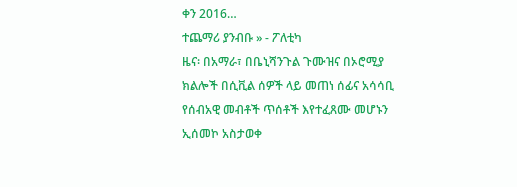ቀን 2016…
ተጨማሪ ያንብቡ » - ፖለቲካ
ዜና፡ በአማራ፣ በቤኒሻንጉል ጉሙዝና በኦሮሚያ ክልሎች በሲቪል ሰዎች ላይ መጠነ ሰፊና አሳሳቢ የሰብአዊ መብቶች ጥሰቶች እየተፈጸሙ መሆኑን ኢሰመኮ አስታወቀ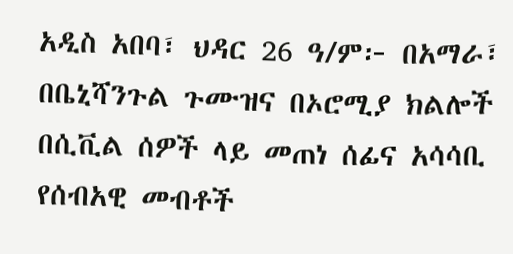አዲስ አበባ፣ ህዳር 26 ዓ/ም፦ በአማራ፣ በቤኒሻንጉል ጉሙዝና በኦሮሚያ ክልሎች በሲቪል ሰዎች ላይ መጠነ ሰፊና አሳሳቢ የሰብአዊ መብቶች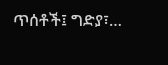ጥሰቶች፤ ግድያ፣…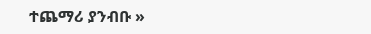ተጨማሪ ያንብቡ »